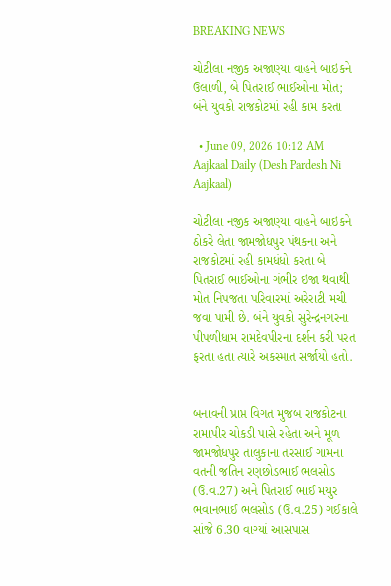BREAKING NEWS

ચોટીલા નજીક અજાણ્યા વાહને બાઇકને ઉલાળી, બે પિતરાઈ ભાઈઓના મોત; બંને યુવકો રાજકોટમાં રહી કામ કરતા

  • June 09, 2026 10:12 AM
Aajkaal Daily (Desh Pardesh Ni Aajkaal)

ચોટીલા નજીક અજાણ્યા વાહને બાઇકને ઠોકરે લેતા જામજોધપુર પંથકના અને રાજકોટમાં રહી કામધંધો કરતા બે પિતરાઈ ભાઈઓના ગંભીર ઇજા થવાથી મોત નિપજતા પરિવારમાં અરેરાટી મચી જવા પામી છે. બંને યુવકો સુરેન્દ્રનગરના પીપળીધામ રામદેવપીરના દર્શન કરી પરત ફરતા હતા ત્યારે અકસ્માત સર્જાયો હતો.


બનાવની પ્રાપ્ત વિગત મુજબ રાજકોટના રામાપીર ચોકડી પાસે રહેતા અને મૂળ જામજોધપુર તાલુકાના તરસાઈ ગામના વતની જતિન રણછોડભાઈ ભલસોડ (ઉ.વ.27) અને પિતરાઈ ભાઈ મયુર ભવાનભાઈ ભલસોડ (ઉ.વ.25) ગઈકાલે સાંજે 6.30 વાગ્યાં આસપાસ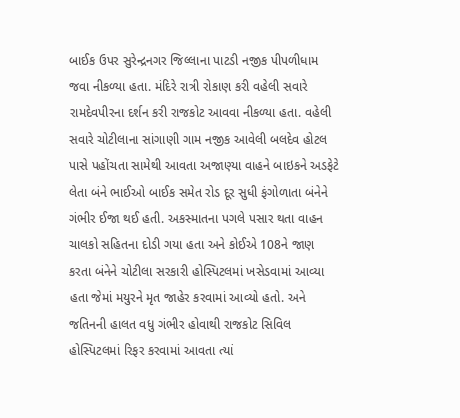બાઈક ઉપર સુરેન્દ્રનગર જિલ્લાના પાટડી નજીક પીપળીધામ જવા નીકળ્યા હતા. મંદિરે રાત્રી રોકાણ કરી વહેલી સવારે રામદેવપીરના દર્શન કરી રાજકોટ આવવા નીકળ્યા હતા. વહેલી સવારે ચોટીલાના સાંગાણી ગામ નજીક આવેલી બલદેવ હોટલ પાસે પહોંચતા સામેથી આવતા અજાણ્યા વાહને બાઇકને અડફેટે લેતા બંને ભાઈઓ બાઈક સમેત રોડ દૂર સુધી ફંગોળાતા બંનેને ગંભીર ઈજા થઈ હતી. અકસ્માતના પગલે પસાર થતા વાહન ચાલકો સહિતના દોડી ગયા હતા અને કોઈએ 108ને જાણ કરતા બંનેને ચોટીલા સરકારી હોસ્પિટલમાં ખસેડવામાં આવ્યા હતા જેમાં મયુરને મૃત જાહેર કરવામાં આવ્યો હતો. અને જતિનની હાલત વધુ ગંભીર હોવાથી રાજકોટ સિવિલ હોસ્પિટલમાં રિફર કરવામાં આવતા ત્યાં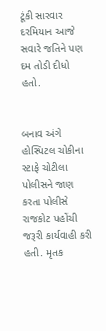ટૂંકી સારવાર દરમિયાન આજે સવારે જતિને પણ દમ તોડી દીધો હતો.


બનાવ અંગે હોસ્પિટલ ચોકીના સ્ટાફે ચોટીલા પોલીસને જાણ કરતા પોલીસે રાજકોટ પહોંચી જરૂરી કાર્યવાહી કરી હતી. મૃતક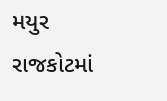મયુર રાજકોટમાં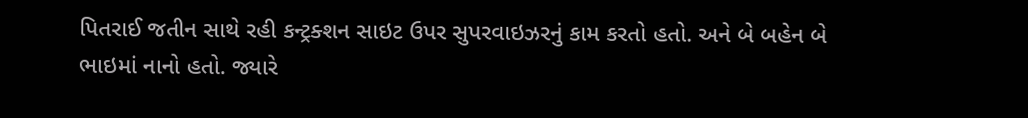પિતરાઈ જતીન સાથે રહી કન્ટ્રક્શન સાઇટ ઉપર સુપરવાઇઝરનું કામ કરતો હતો. અને બે બહેન બે ભાઇમાં નાનો હતો. જ્યારે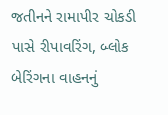જતીનને રામાપીર ચોકડી પાસે રીપાવરિંગ, બ્લોક બેરિંગના વાહનનું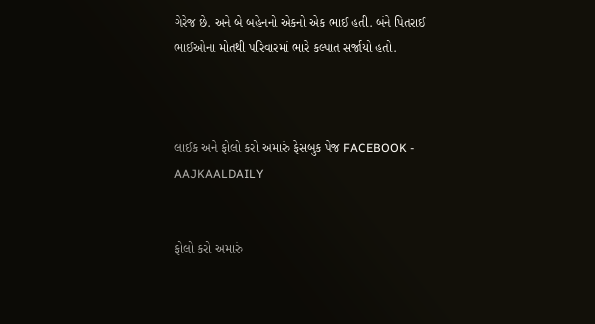ગેરેજ છે. અને બે બહેનનો એકનો એક ભાઈ હતી. બંને પિતરાઈ ભાઈઓના મોતથી પરિવારમાં ભારે કલ્પાત સર્જાયો હતો.



લાઈક અને ફોલો કરો અમારું ફેસબુક પેજ FACEBOOK - AAJKAALDAILY


ફોલો કરો અમારું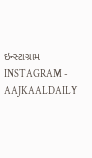ઇન્સ્ટાગ્રામ INSTAGRAM - AAJKAALDAILY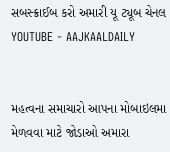સબસ્ક્રાઈબ કરો અમારી યૂ ટ્યૂબ ચેનલ YOUTUBE - AAJKAALDAILY


મહત્વના સમાચારો આપના મોબાઇલમા મેળવવા માટે જોડાઓ અમારા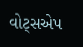વોટ્સએપ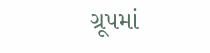ગ્રૂપમાં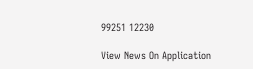99251 12230

View News On Application